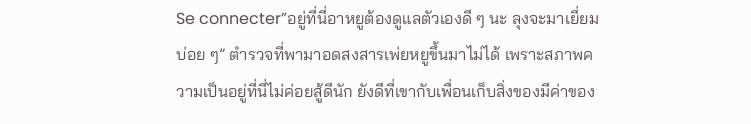Se connecter“อยู่ที่นี่อาหยูต้องดูแลตัวเองดี ๆ นะ ลุงจะมาเยี่ยมบ่อย ๆ” ตำรวจที่พามาอดสงสารเพ่ยหยูขึ้นมาไม่ได้ เพราะสภาพความเป็นอยู่ที่นี่ไม่ค่อยสู้ดีนัก ยังดีที่เขากับเพื่อนเก็บสิ่งของมีค่าของ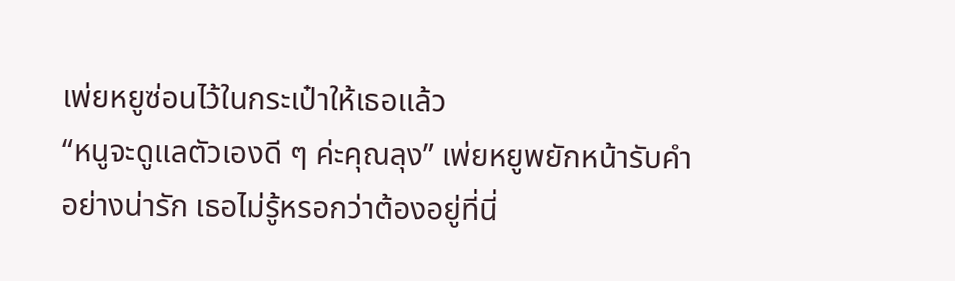เพ่ยหยูซ่อนไว้ในกระเป๋าให้เธอแล้ว
“หนูจะดูแลตัวเองดี ๆ ค่ะคุณลุง” เพ่ยหยูพยักหน้ารับคำอย่างน่ารัก เธอไม่รู้หรอกว่าต้องอยู่ที่นี่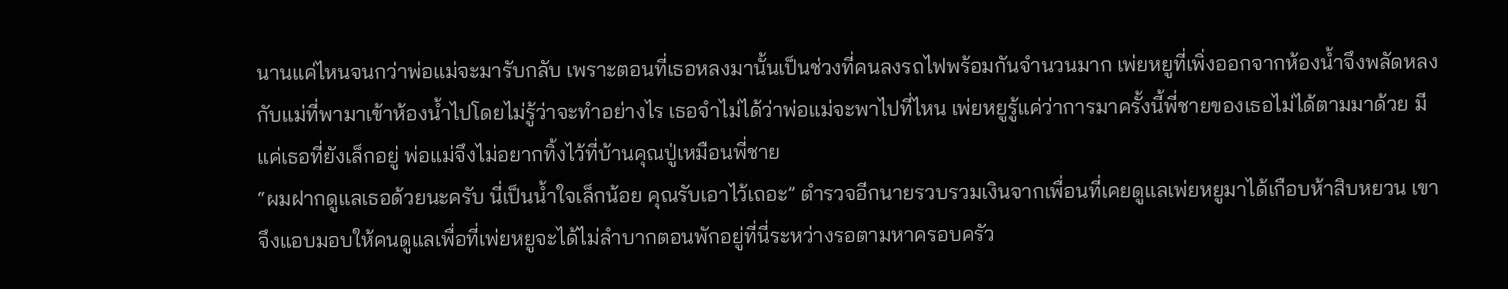นานแค่ไหนจนกว่าพ่อแม่จะมารับกลับ เพราะตอนที่เธอหลงมานั้นเป็นช่วงที่คนลงรถไฟพร้อมกันจำนวนมาก เพ่ยหยูที่เพิ่งออกจากห้องน้ำจึงพลัดหลงกับแม่ที่พามาเข้าห้องน้ำไปโดยไม่รู้ว่าจะทำอย่างไร เธอจำไม่ได้ว่าพ่อแม่จะพาไปที่ไหน เพ่ยหยูรู้แค่ว่าการมาครั้งนี้พี่ชายของเธอไม่ได้ตามมาด้วย มีแค่เธอที่ยังเล็กอยู่ พ่อแม่จึงไม่อยากทิ้งไว้ที่บ้านคุณปู่เหมือนพี่ชาย
“ผมฝากดูแลเธอด้วยนะครับ นี่เป็นน้ำใจเล็กน้อย คุณรับเอาไว้เถอะ” ตำรวจอีกนายรวบรวมเงินจากเพื่อนที่เคยดูแลเพ่ยหยูมาได้เกือบห้าสิบหยวน เขาจึงแอบมอบให้คนดูแลเพื่อที่เพ่ยหยูจะได้ไม่ลำบากตอนพักอยู่ที่นี่ระหว่างรอตามหาครอบครัว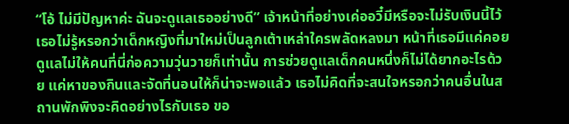“โอ้ ไม่มีปัญหาค่ะ ฉันจะดูแลเธออย่างดี” เจ้าหน้าที่อย่างเค่ออวี๋มีหรือจะไม่รับเงินนี้ไว้ เธอไม่รู้หรอกว่าเด็กหญิงที่มาใหม่เป็นลูกเต้าเหล่าใครพลัดหลงมา หน้าที่เธอมีแค่คอยดูแลไม่ให้คนที่นี่ก่อความวุ่นวายก็เท่านั้น การช่วยดูแลเด็กคนหนึ่งก็ไม่ได้ยากอะไรด้วย แค่หาของกินและจัดที่นอนให้ก็น่าจะพอแล้ว เธอไม่คิดที่จะสนใจหรอกว่าคนอื่นในสถานพักพิงจะคิดอย่างไรกับเธอ ขอ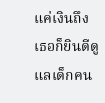แค่เงินถึง เธอก็ยินดีดูแลเด็กคน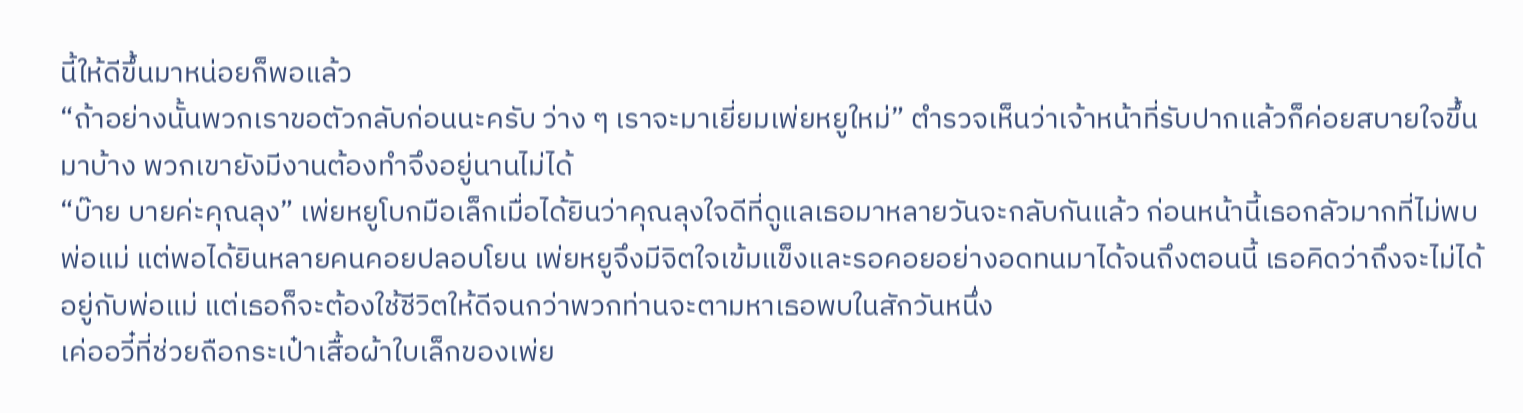นี้ให้ดีขึ้นมาหน่อยก็พอแล้ว
“ถ้าอย่างนั้นพวกเราขอตัวกลับก่อนนะครับ ว่าง ๆ เราจะมาเยี่ยมเพ่ยหยูใหม่” ตำรวจเห็นว่าเจ้าหน้าที่รับปากแล้วก็ค่อยสบายใจขึ้นมาบ้าง พวกเขายังมีงานต้องทำจึงอยู่นานไม่ได้
“บ๊าย บายค่ะคุณลุง” เพ่ยหยูโบกมือเล็กเมื่อได้ยินว่าคุณลุงใจดีที่ดูแลเธอมาหลายวันจะกลับกันแล้ว ก่อนหน้านี้เธอกลัวมากที่ไม่พบพ่อแม่ แต่พอได้ยินหลายคนคอยปลอบโยน เพ่ยหยูจึงมีจิตใจเข้มแข็งและรอคอยอย่างอดทนมาได้จนถึงตอนนี้ เธอคิดว่าถึงจะไม่ได้อยู่กับพ่อแม่ แต่เธอก็จะต้องใช้ชีวิตให้ดีจนกว่าพวกท่านจะตามหาเธอพบในสักวันหนึ่ง
เค่ออวี๋ที่ช่วยถือกระเป๋าเสื้อผ้าใบเล็กของเพ่ย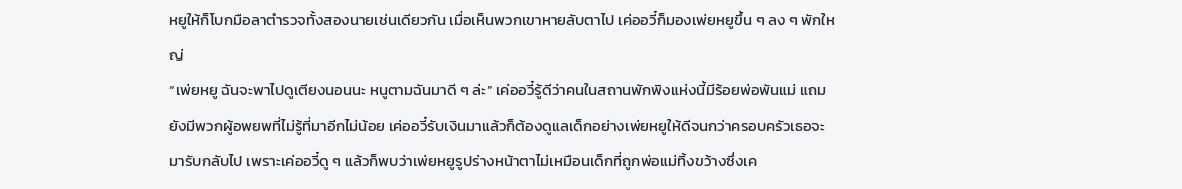หยูให้ก็โบกมือลาตำรวจทั้งสองนายเช่นเดียวกัน เมื่อเห็นพวกเขาหายลับตาไป เค่ออวี๋ก็มองเพ่ยหยูขึ้น ๆ ลง ๆ พักใหญ่
“เพ่ยหยู ฉันจะพาไปดูเตียงนอนนะ หนูตามฉันมาดี ๆ ล่ะ” เค่ออวี๋รู้ดีว่าคนในสถานพักพิงแห่งนี้มีร้อยพ่อพันแม่ แถมยังมีพวกผู้อพยพที่ไม่รู้ที่มาอีกไม่น้อย เค่ออวี๋รับเงินมาแล้วก็ต้องดูแลเด็กอย่างเพ่ยหยูให้ดีจนกว่าครอบครัวเธอจะมารับกลับไป เพราะเค่ออวี๋ดู ๆ แล้วก็พบว่าเพ่ยหยูรูปร่างหน้าตาไม่เหมือนเด็กที่ถูกพ่อแม่ทิ้งขว้างซึ่งเค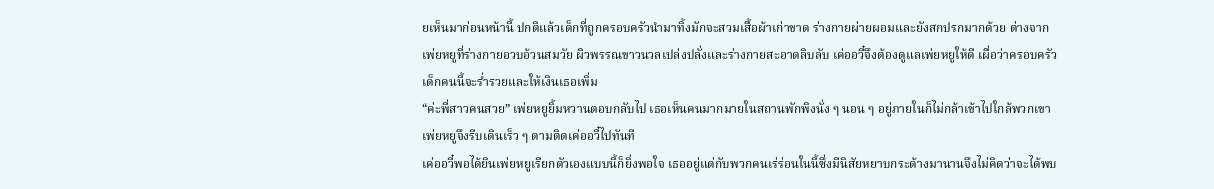ยเห็นมาก่อนหน้านี้ ปกติแล้วเด็กที่ถูกครอบครัวนำมาทิ้งมักจะสวมเสื้อผ้าเก่าขาด ร่างกายผ่ายผอมและยังสกปรกมากด้วย ต่างจากเพ่ยหยูที่ร่างกายอวบอ้วนสมวัย ผิวพรรณขาวนวลเปล่งปลั่งและร่างกายสะอาดลิบลับ เค่ออวี๋จึงต้องดูแลเพ่ยหยูให้ดี เผื่อว่าครอบครัวเด็กคนนี้จะร่ำรวยและให้เงินเธอเพิ่ม
“ค่ะพี่สาวคนสวย” เพ่ยหยูยิ้มหวานตอบกลับไป เธอเห็นคนมากมายในสถานพักพิงนั่ง ๆ นอน ๆ อยู่ภายในก็ไม่กล้าเข้าไปใกล้พวกเขา เพ่ยหยูจึงรีบเดินเร็ว ๆ ตามติดเค่ออวี๋ไปทันที
เค่ออวี๋พอได้ยินเพ่ยหยูเรียกตัวเองแบบนี้ก็ยิ่งพอใจ เธออยู่แต่กับพวกคนเร่ร่อนในนี้ซึ่งมีนิสัยหยาบกระด้างมานานจึงไม่คิดว่าจะได้พบ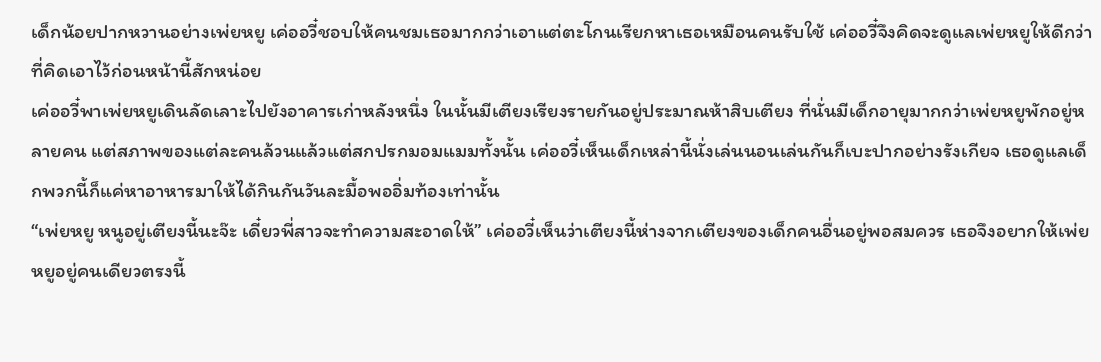เด็กน้อยปากหวานอย่างเพ่ยหยู เค่ออวี๋ชอบให้คนชมเธอมากกว่าเอาแต่ตะโกนเรียกหาเธอเหมือนคนรับใช้ เค่ออวี๋จึงคิดจะดูแลเพ่ยหยูให้ดีกว่าที่คิดเอาไว้ก่อนหน้านี้สักหน่อย
เค่ออวี๋พาเพ่ยหยูเดินลัดเลาะไปยังอาคารเก่าหลังหนึ่ง ในนั้นมีเตียงเรียงรายกันอยู่ประมาณห้าสิบเตียง ที่นั่นมีเด็กอายุมากกว่าเพ่ยหยูพักอยู่หลายคน แต่สภาพของแต่ละคนล้วนแล้วแต่สกปรกมอมแมมทั้งนั้น เค่ออวี๋เห็นเด็กเหล่านี้นั่งเล่นนอนเล่นกันก็เบะปากอย่างรังเกียจ เธอดูแลเด็กพวกนี้ก็แค่หาอาหารมาให้ได้กินกันวันละมื้อพออิ่มท้องเท่านั้น
“เพ่ยหยู หนูอยู่เตียงนี้นะจ๊ะ เดี๋ยวพี่สาวจะทำความสะอาดให้” เค่ออวี๋เห็นว่าเตียงนี้ห่างจากเตียงของเด็กคนอื่นอยู่พอสมควร เธอจึงอยากให้เพ่ยหยูอยู่คนเดียวตรงนี้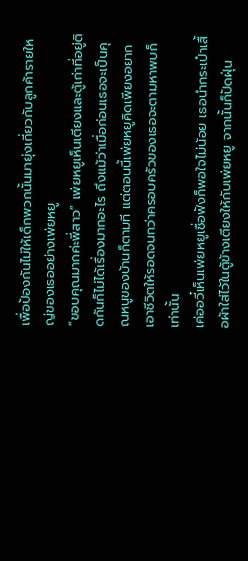เพื่อป้องกันไม่ให้เด็กพวกนั้นมายุ่งเกี่ยวกับลูกค้ารายใหญ่ของเธออย่างเพ่ยหยู
“ขอบคุณมากค่ะพี่สาว” เพ่ยหยูเห็นเตียงและตู้เก่าที่อยู่ติดกันก็ไม่ได้เรื่องมากอะไร ถึงแม้ว่าเมื่อก่อนเธอจะเป็นคุณหนูของบ้านก็ตามที แต่ตอนนี้เพ่ยหยูคิดเพียงอยากเอาชีวิตให้รอดจนกว่าครอบครัวของเธอจะตามหาพบก็เท่านั้น
เค่ออวี๋เห็นเพ่ยหยูเชื่อฟังก็พอใจไม่น้อย เธอนำกระเป๋าเสื้อผ้าใส่ไว้ในตู้ข้างเตียงให้กับเพ่ยหยู จากนั้นก็ปัดฝุ่น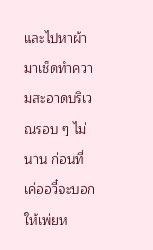และไปหาผ้ามาเช็ดทำความสะอาดบริเวณรอบ ๆ ไม่นาน ก่อนที่เค่ออวี๋จะบอกให้เพ่ยห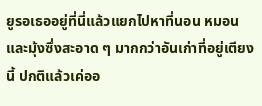ยูรอเธออยู่ที่นี่แล้วแยกไปหาที่นอน หมอนและมุ้งซึ่งสะอาด ๆ มากกว่าอันเก่าที่อยู่เตียงนี้ ปกติแล้วเค่ออ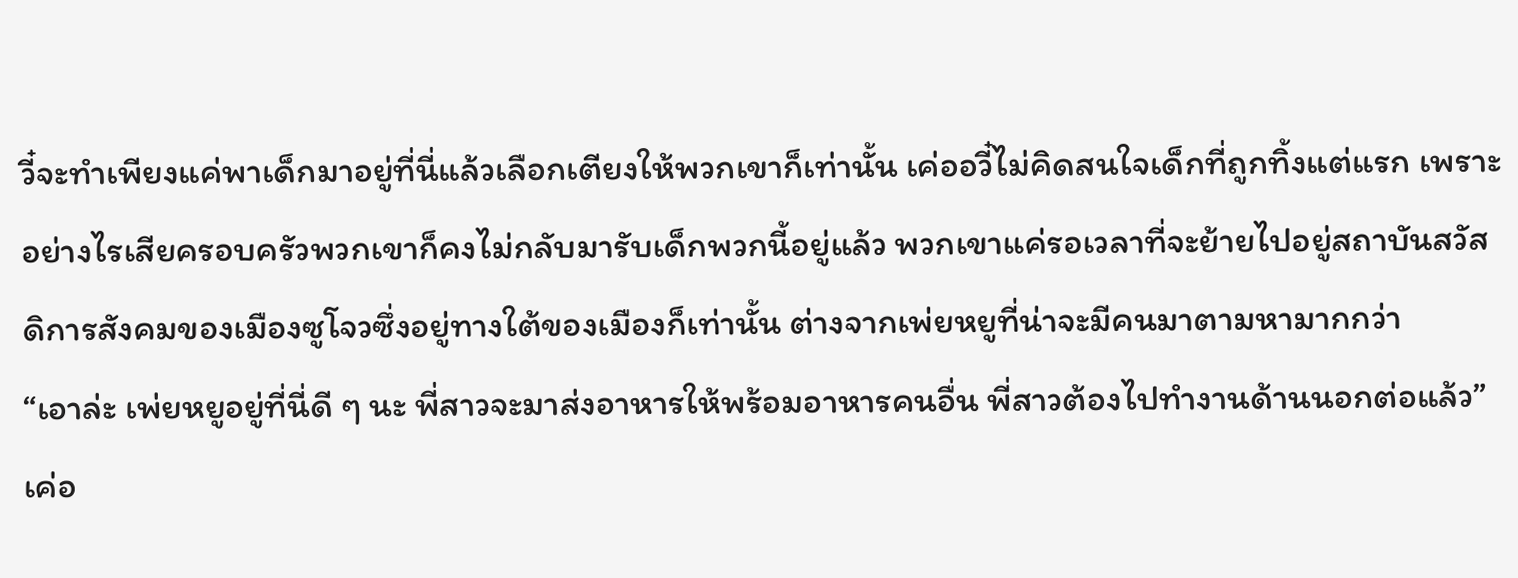วี๋จะทำเพียงแค่พาเด็กมาอยู่ที่นี่แล้วเลือกเตียงให้พวกเขาก็เท่านั้น เค่ออวี๋ไม่คิดสนใจเด็กที่ถูกทิ้งแต่แรก เพราะอย่างไรเสียครอบครัวพวกเขาก็คงไม่กลับมารับเด็กพวกนี้อยู่แล้ว พวกเขาแค่รอเวลาที่จะย้ายไปอยู่สถาบันสวัสดิการสังคมของเมืองซูโจวซึ่งอยู่ทางใต้ของเมืองก็เท่านั้น ต่างจากเพ่ยหยูที่น่าจะมีคนมาตามหามากกว่า
“เอาล่ะ เพ่ยหยูอยู่ที่นี่ดี ๆ นะ พี่สาวจะมาส่งอาหารให้พร้อมอาหารคนอื่น พี่สาวต้องไปทำงานด้านนอกต่อแล้ว” เค่อ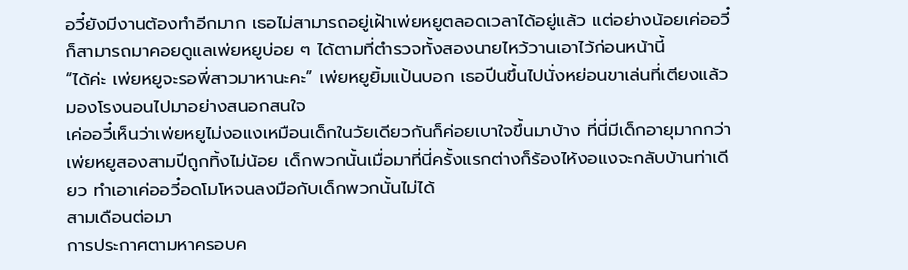อวี๋ยังมีงานต้องทำอีกมาก เธอไม่สามารถอยู่เฝ้าเพ่ยหยูตลอดเวลาได้อยู่แล้ว แต่อย่างน้อยเค่ออวี๋ก็สามารถมาคอยดูแลเพ่ยหยูบ่อย ๆ ได้ตามที่ตำรวจทั้งสองนายไหว้วานเอาไว้ก่อนหน้านี้
“ได้ค่ะ เพ่ยหยูจะรอพี่สาวมาหานะคะ” เพ่ยหยูยิ้มแป้นบอก เธอปีนขึ้นไปนั่งหย่อนขาเล่นที่เตียงแล้วมองโรงนอนไปมาอย่างสนอกสนใจ
เค่ออวี๋เห็นว่าเพ่ยหยูไม่งอแงเหมือนเด็กในวัยเดียวกันก็ค่อยเบาใจขึ้นมาบ้าง ที่นี่มีเด็กอายุมากกว่าเพ่ยหยูสองสามปีถูกทิ้งไม่น้อย เด็กพวกนั้นเมื่อมาที่นี่ครั้งแรกต่างก็ร้องไห้งอแงจะกลับบ้านท่าเดียว ทำเอาเค่ออวี๋อดโมโหจนลงมือกับเด็กพวกนั้นไม่ได้
สามเดือนต่อมา
การประกาศตามหาครอบค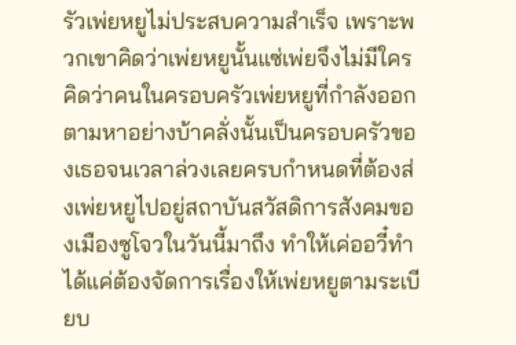รัวเพ่ยหยูไม่ประสบความสำเร็จ เพราะพวกเขาคิดว่าเพ่ยหยูนั้นแซ่เพ่ยจึงไม่มีใครคิดว่าคนในครอบครัวเพ่ยหยูที่กำลังออกตามหาอย่างบ้าคลั่งนั้นเป็นครอบครัวของเธอจนเวลาล่วงเลยครบกำหนดที่ต้องส่งเพ่ยหยูไปอยู่สถาบันสวัสดิการสังคมของเมืองซูโจวในวันนี้มาถึง ทำให้เค่ออวี๋ทำได้แค่ต้องจัดการเรื่องให้เพ่ยหยูตามระเบียบ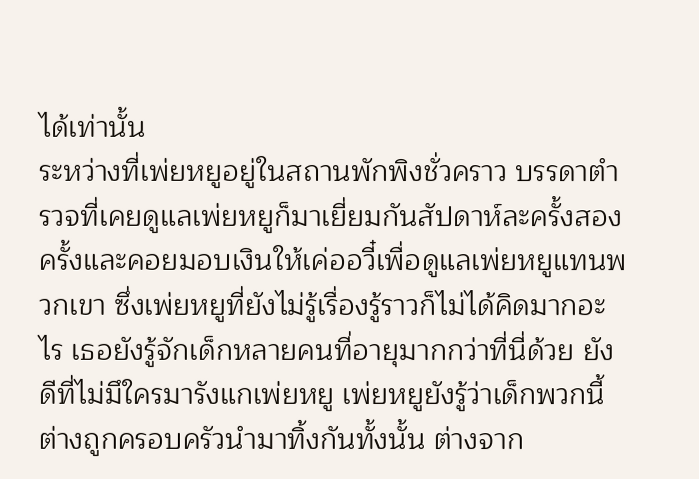ได้เท่านั้น
ระหว่างที่เพ่ยหยูอยู่ในสถานพักพิงชั่วคราว บรรดาตำรวจที่เคยดูแลเพ่ยหยูก็มาเยี่ยมกันสัปดาห์ละครั้งสองครั้งและคอยมอบเงินให้เค่ออวี๋เพื่อดูแลเพ่ยหยูแทนพวกเขา ซึ่งเพ่ยหยูที่ยังไม่รู้เรื่องรู้ราวก็ไม่ได้คิดมากอะไร เธอยังรู้จักเด็กหลายคนที่อายุมากกว่าที่นี่ด้วย ยังดีที่ไม่มึใครมารังแกเพ่ยหยู เพ่ยหยูยังรู้ว่าเด็กพวกนี้ต่างถูกครอบครัวนำมาทิ้งกันทั้งนั้น ต่างจาก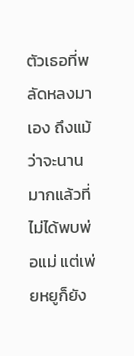ตัวเธอที่พลัดหลงมาเอง ถึงแม้ว่าจะนานมากแล้วที่ไม่ได้พบพ่อแม่ แต่เพ่ยหยูก็ยัง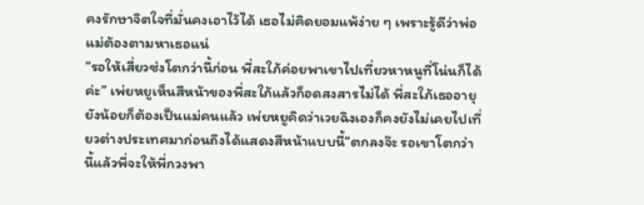คงรักษาจิตใจที่มั่นคงเอาไว้ได้ เธอไม่คิดยอมแพ้ง่าย ๆ เพราะรู้ดีว่าพ่อแม่ต้องตามหาเธอแน่
“รอให้เสี่ยวซ่งโตกว่านี้ก่อน พี่สะใภ้ค่อยพาเขาไปเที่ยวหาหนูที่โน่นก็ได้ค่ะ” เพ่ยหยูเห็นสีหน้าของพี่สะใภ้แล้วก็อดสงสารไม่ได้ พี่สะใภ้เธออายุยังน้อยก็ต้องเป็นแม่คนแล้ว เพ่ยหยูคิดว่าเวยฉิงเองก็คงยังไม่เคยไปเที่ยวต่างประเทศมาก่อนถึงได้แสดงสีหน้าแบบนี้“ตกลงจ๊ะ รอเขาโตกว่านี้แล้วพี่จะให้พี่กวงพา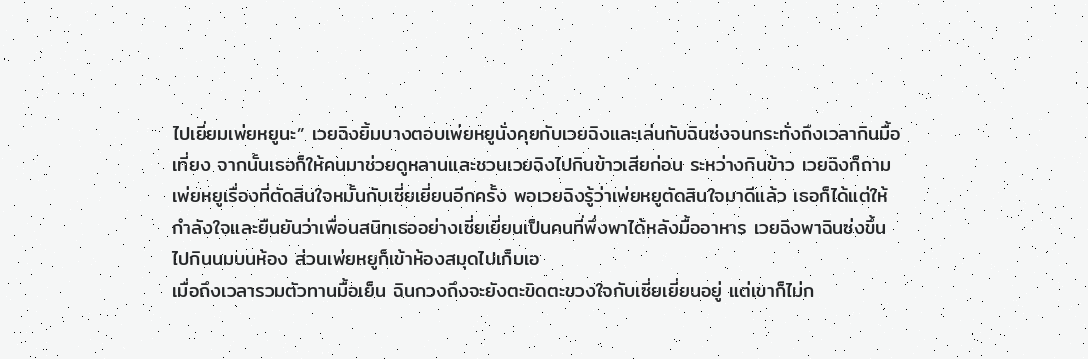ไปเยี่ยมเพ่ยหยูนะ” เวยฉิงยิ้มบางตอบเพ่ยหยูนั่งคุยกับเวยฉิงและเล่นกับฉินซ่งจนกระทั่งถึงเวลากินมื้อเที่ยง จากนั้นเธอก็ให้คนมาช่วยดูหลานและชวนเวยฉิงไปกินข้าวเสียก่อน ระหว่างกินข้าว เวยฉิงก็ถามเพ่ยหยูเรื่องที่ตัดสินใจหมั้นกับเซี่ยเยี่ยนอีกครั้ง พอเวยฉิงรู้ว่าเพ่ยหยูตัดสินใจมาดีแล้ว เธอก็ได้แต่ให้กำลังใจและยืนยันว่าเพื่อนสนิทเธออย่างเซี่ยเยี่ยนเป็นคนที่พึ่งพาได้หลังมื้ออาหาร เวยฉิงพาฉินซ่งขึ้นไปกินนมบนห้อง ส่วนเพ่ยหยูก็เข้าห้องสมุดไปเก็บเอ
เมื่อถึงเวลารวมตัวทานมื้อเย็น ฉินกวงถึงจะยังตะขิดตะขวงใจกับเซี่ยเยี่ยนอยู่ แต่เขาก็ไม่ก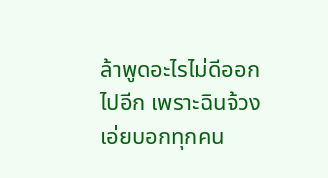ล้าพูดอะไรไม่ดีออกไปอีก เพราะฉินจ้วงเอ่ยบอกทุกคน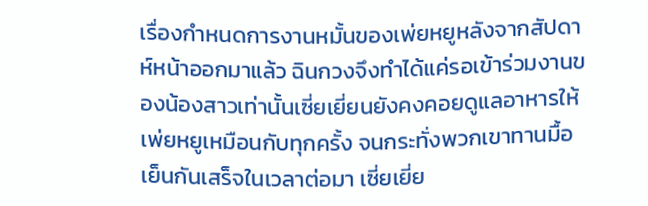เรื่องกำหนดการงานหมั้นของเพ่ยหยูหลังจากสัปดาห์หน้าออกมาแล้ว ฉินกวงจึงทำได้แค่รอเข้าร่วมงานของน้องสาวเท่านั้นเซี่ยเยี่ยนยังคงคอยดูแลอาหารให้เพ่ยหยูเหมือนกับทุกครั้ง จนกระทั่งพวกเขาทานมื้อเย็นกันเสร็จในเวลาต่อมา เซี่ยเยี่ย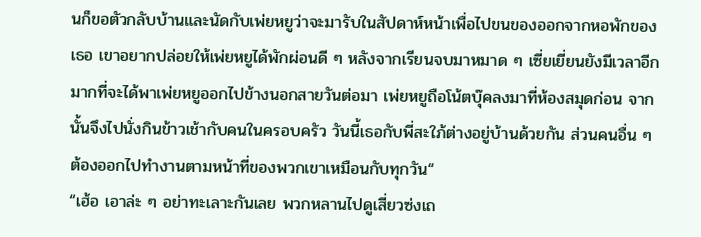นก็ขอตัวกลับบ้านและนัดกับเพ่ยหยูว่าจะมารับในสัปดาห์หน้าเพื่อไปขนของออกจากหอพักของเธอ เขาอยากปล่อยให้เพ่ยหยูได้พักผ่อนดี ๆ หลังจากเรียนจบมาหมาด ๆ เซี่ยเยี่ยนยังมีเวลาอีกมากที่จะได้พาเพ่ยหยูออกไปข้างนอกสายวันต่อมา เพ่ยหยูถือโน้ตบุ๊คลงมาที่ห้องสมุดก่อน จากนั้นจึงไปนั่งกินข้าวเช้ากับคนในครอบครัว วันนี้เธอกับพี่สะใภ้ต่างอยู่บ้านด้วยกัน ส่วนคนอื่น ๆ ต้องออกไปทำงานตามหน้าที่ของพวกเขาเหมือนกับทุกวัน“
“เฮ้อ เอาล่ะ ๆ อย่าทะเลาะกันเลย พวกหลานไปดูเสี่ยวซ่งเถ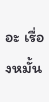อะ เรื่องหมั้น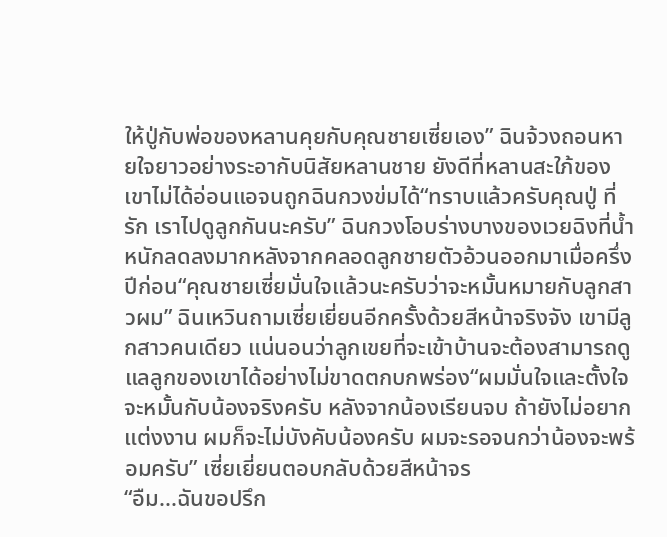ให้ปู่กับพ่อของหลานคุยกับคุณชายเซี่ยเอง” ฉินจ้วงถอนหายใจยาวอย่างระอากับนิสัยหลานชาย ยังดีที่หลานสะใภ้ของเขาไม่ได้อ่อนแอจนถูกฉินกวงข่มได้“ทราบแล้วครับคุณปู่ ที่รัก เราไปดูลูกกันนะครับ” ฉินกวงโอบร่างบางของเวยฉิงที่น้ำหนักลดลงมากหลังจากคลอดลูกชายตัวอ้วนออกมาเมื่อครึ่งปีก่อน“คุณชายเซี่ยมั่นใจแล้วนะครับว่าจะหมั้นหมายกับลูกสาวผม” ฉินเหวินถามเซี่ยเยี่ยนอีกครั้งด้วยสีหน้าจริงจัง เขามีลูกสาวคนเดียว แน่นอนว่าลูกเขยที่จะเข้าบ้านจะต้องสามารถดูแลลูกของเขาได้อย่างไม่ขาดตกบกพร่อง“ผมมั่นใจและตั้งใจจะหมั้นกับน้องจริงครับ หลังจากน้องเรียนจบ ถ้ายังไม่อยากแต่งงาน ผมก็จะไม่บังคับน้องครับ ผมจะรอจนกว่าน้องจะพร้อมครับ” เซี่ยเยี่ยนตอบกลับด้วยสีหน้าจร
“อืม...ฉันขอปรึก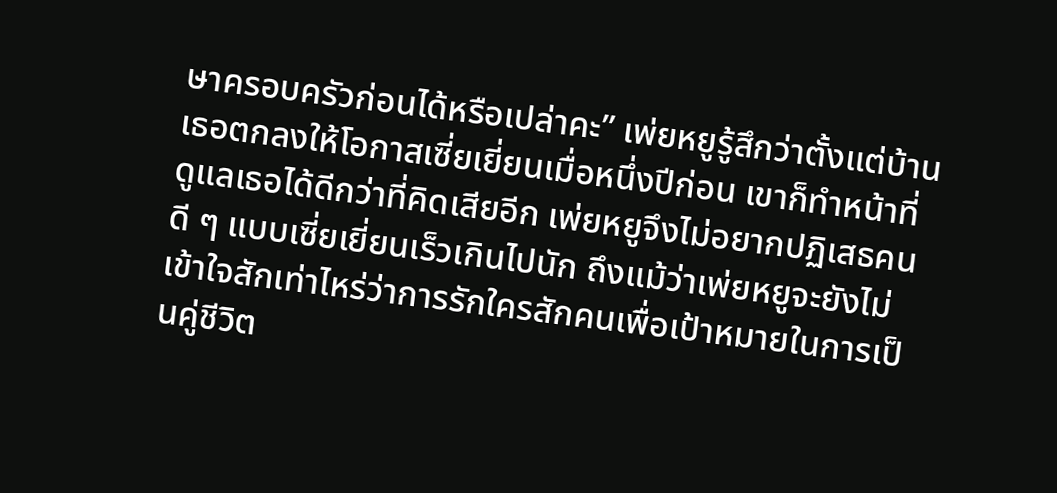ษาครอบครัวก่อนได้หรือเปล่าคะ” เพ่ยหยูรู้สึกว่าตั้งแต่บ้านเธอตกลงให้โอกาสเซี่ยเยี่ยนเมื่อหนึ่งปีก่อน เขาก็ทำหน้าที่ดูแลเธอได้ดีกว่าที่คิดเสียอีก เพ่ยหยูจึงไม่อยากปฏิเสธคนดี ๆ แบบเซี่ยเยี่ยนเร็วเกินไปนัก ถึงแม้ว่าเพ่ยหยูจะยังไม่เข้าใจสักเท่าไหร่ว่าการรักใครสักคนเพื่อเป้าหมายในการเป็นคู่ชีวิต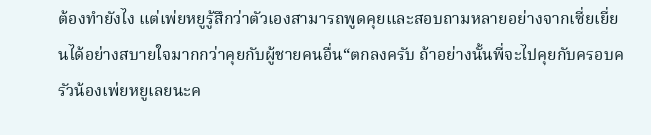ต้องทำยังไง แต่เพ่ยหยูรู้สึกว่าตัวเองสามารถพูดคุยและสอบถามหลายอย่างจากเซี่ยเยี่ยนได้อย่างสบายใจมากกว่าคุยกับผู้ชายคนอื่น“ตกลงครับ ถ้าอย่างนั้นพี่จะไปคุยกับครอบครัวน้องเพ่ยหยูเลยนะค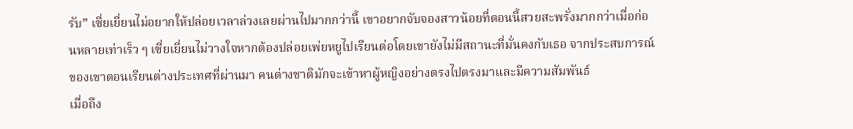รับ” เซี่ยเยี่ยนไม่อยากให้ปล่อยเวลาล่วงเลยผ่านไปมากกว่านี้ เขาอยากจับจองสาวน้อยที่ตอนนี้สวยสะพรั่งมากกว่าเมื่อก่อนหลายเท่าเร็ว ๆ เซี่ยเยี่ยนไม่วางใจหากต้องปล่อยเพ่ยหยูไปเรียนต่อโดยเขายังไม่มีสถานะที่มั่นคงกับเธอ จากประสบการณ์ของเขาตอนเรียนต่างประเทศที่ผ่านมา คนต่างชาติมักจะเข้าหาผู้หญิงอย่างตรงไปตรงมาและมีความสัมพันธ์
เมื่อถึง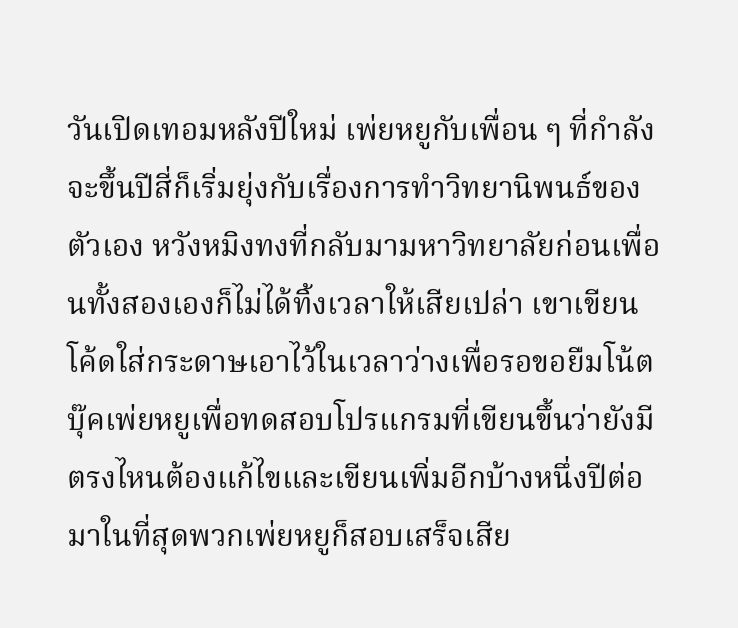วันเปิดเทอมหลังปีใหม่ เพ่ยหยูกับเพื่อน ๆ ที่กำลังจะขึ้นปีสี่ก็เริ่มยุ่งกับเรื่องการทำวิทยานิพนธ์ของตัวเอง หวังหมิงทงที่กลับมามหาวิทยาลัยก่อนเพื่อนทั้งสองเองก็ไม่ได้ทิ้งเวลาให้เสียเปล่า เขาเขียนโค้ดใส่กระดาษเอาไว้ในเวลาว่างเพื่อรอขอยืมโน้ตบุ๊คเพ่ยหยูเพื่อทดสอบโปรแกรมที่เขียนขึ้นว่ายังมีตรงไหนต้องแก้ไขและเขียนเพิ่มอีกบ้างหนึ่งปีต่อมาในที่สุดพวกเพ่ยหยูก็สอบเสร็จเสีย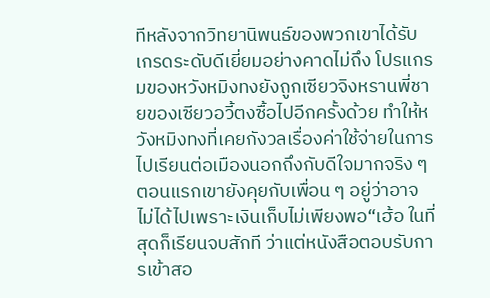ทีหลังจากวิทยานิพนธ์ของพวกเขาได้รับเกรดระดับดีเยี่ยมอย่างคาดไม่ถึง โปรแกรมของหวังหมิงทงยังถูกเซียวจิงหรานพี่ชายของเซียวอวี้ตงซื้อไปอีกครั้งด้วย ทำให้หวังหมิงทงที่เคยกังวลเรื่องค่าใช้จ่ายในการไปเรียนต่อเมืองนอกถึงกับดีใจมากจริง ๆ ตอนแรกเขายังคุยกับเพื่อน ๆ อยู่ว่าอาจไม่ได้ไปเพราะเงินเก็บไม่เพียงพอ“เฮ้อ ในที่สุดก็เรียนจบสักที ว่าแต่หนังสือตอบรับการเข้าสอ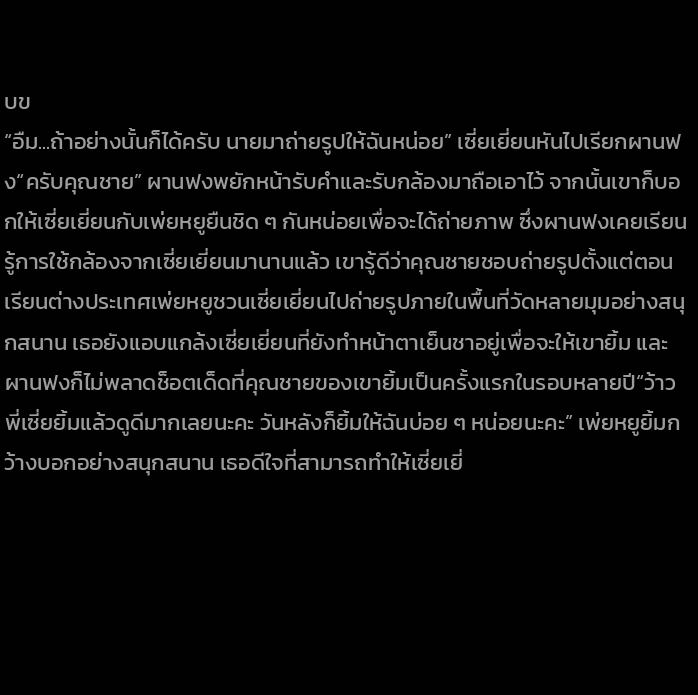บข
“อืม...ถ้าอย่างนั้นก็ได้ครับ นายมาถ่ายรูปให้ฉันหน่อย” เซี่ยเยี่ยนหันไปเรียกผานฟง“ครับคุณชาย” ผานฟงพยักหน้ารับคำและรับกล้องมาถือเอาไว้ จากนั้นเขาก็บอกให้เซี่ยเยี่ยนกับเพ่ยหยูยืนชิด ๆ กันหน่อยเพื่อจะได้ถ่ายภาพ ซึ่งผานฟงเคยเรียนรู้การใช้กล้องจากเซี่ยเยี่ยนมานานแล้ว เขารู้ดีว่าคุณชายชอบถ่ายรูปตั้งแต่ตอนเรียนต่างประเทศเพ่ยหยูชวนเซี่ยเยี่ยนไปถ่ายรูปภายในพื้นที่วัดหลายมุมอย่างสนุกสนาน เธอยังแอบแกล้งเซี่ยเยี่ยนที่ยังทำหน้าตาเย็นชาอยู่เพื่อจะให้เขายิ้ม และผานฟงก็ไม่พลาดช็อตเด็ดที่คุณชายของเขายิ้มเป็นครั้งแรกในรอบหลายปี“ว้าว พี่เซี่ยยิ้มแล้วดูดีมากเลยนะคะ วันหลังก็ยิ้มให้ฉันบ่อย ๆ หน่อยนะคะ” เพ่ยหยูยิ้มกว้างบอกอย่างสนุกสนาน เธอดีใจที่สามารถทำให้เซี่ยเยี่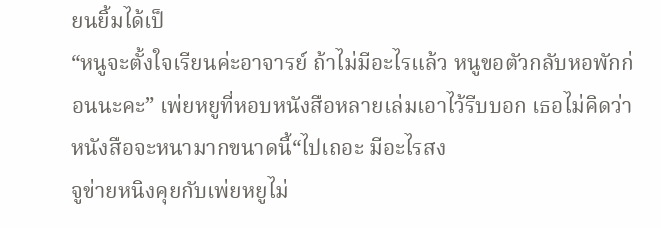ยนยิ้มได้เป็
“หนูจะตั้งใจเรียนค่ะอาจารย์ ถ้าไม่มีอะไรแล้ว หนูขอตัวกลับหอพักก่อนนะคะ” เพ่ยหยูที่หอบหนังสือหลายเล่มเอาไว้รีบบอก เธอไม่คิดว่าหนังสือจะหนามากขนาดนี้“ไปเถอะ มีอะไรสง
จูข่ายหนิงคุยกับเพ่ยหยูไม่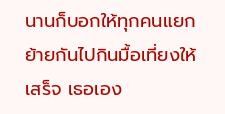นานก็บอกให้ทุกคนแยกย้ายกันไปกินมื้อเที่ยงให้เสร็จ เธอเอง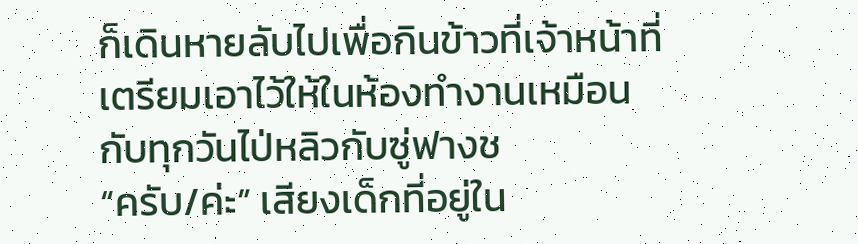ก็เดินหายลับไปเพื่อกินข้าวที่เจ้าหน้าที่เตรียมเอาไว้ให้ในห้องทำงานเหมือนกับทุกวันไป่หลิวกับซู่ฟางช
“ครับ/ค่ะ” เสียงเด็กที่อยู่ใน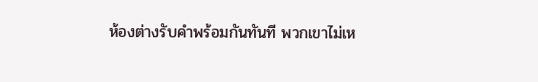ห้องต่างรับคำพร้อมกันทันที พวกเขาไม่เห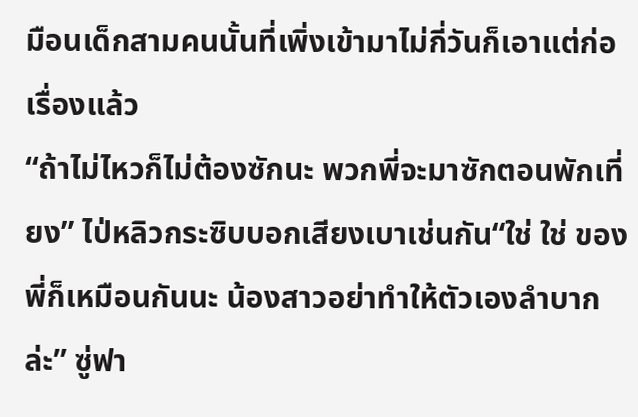มือนเด็กสามคนนั้นที่เพิ่งเข้ามาไม่กี่วันก็เอาแต่ก่อเรื่องแล้ว
“ถ้าไม่ไหวก็ไม่ต้องซักนะ พวกพี่จะมาซักตอนพักเที่ยง” ไป่หลิวกระซิบบอกเสียงเบาเช่นกัน“ใช่ ใช่ ของพี่ก็เหมือนกันนะ น้องสาวอย่าทำให้ตัวเองลำบากล่ะ” ซู่ฟา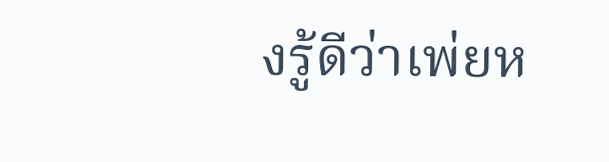งรู้ดีว่าเพ่ยห